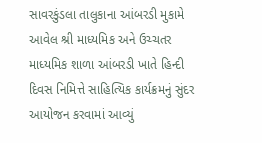સાવરકુંડલા તાલુકાના આંબરડી મુકામે આવેલ શ્રી માધ્યમિક અને ઉચ્ચતર માધ્યમિક શાળા આંબરડી ખાતે હિન્દી દિવસ નિમિત્તે સાહિત્યિક કાર્યક્રમનું સુંદર આયોજન કરવામાં આવ્યું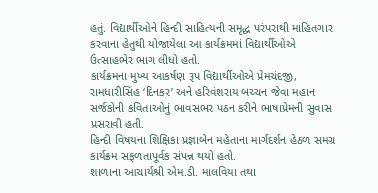હતું. વિદ્યાર્થીઓને હિન્દી સાહિત્યની સમૃદ્ધ પરંપરાથી માહિતગાર કરવાના હેતુથી યોજાયેલા આ કાર્યક્રમમાં વિદ્યાર્થીઓએ ઉત્સાહભેર ભાગ લીધો હતો.
કાર્યક્રમના મુખ્ય આકર્ષણ રૂપ વિદ્યાર્થીઓએ પ્રેમચંદજી, રામધારીસિંહ ‘દિનકર’ અને હરિવંશરાય બચ્ચન જેવા મહાન સર્જકોની કવિતાઓનું ભાવસભર પઠન કરીને ભાષાપ્રેમની સુવાસ પ્રસરાવી હતી.
હિન્દી વિષયના શિક્ષિકા પ્રજ્ઞાબેન મહેતાના માર્ગદર્શન હેઠળ સમગ્ર કાર્યક્રમ સફળતાપૂર્વક સંપન્ન થયો હતો.
શાળાના આચાર્યશ્રી એમ.ડી. માલવિયા તથા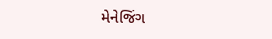મેનેજિંગ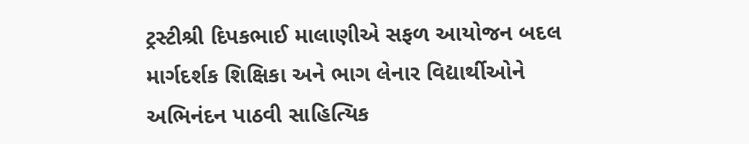ટ્રસ્ટીશ્રી દિપકભાઈ માલાણીએ સફળ આયોજન બદલ માર્ગદર્શક શિક્ષિકા અને ભાગ લેનાર વિદ્યાર્થીઓને અભિનંદન પાઠવી સાહિત્યિક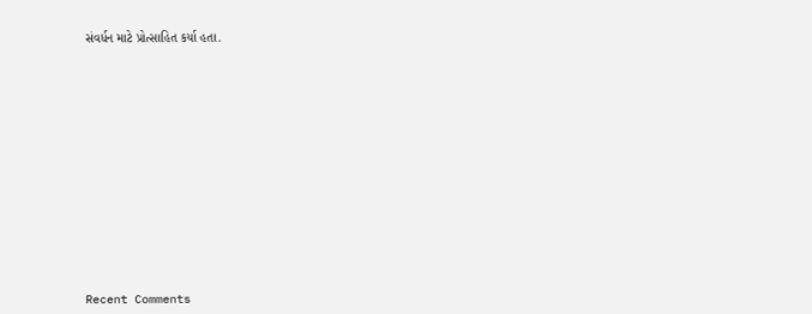સંવર્ધન માટે પ્રોત્સાહિત કર્યા હતા.














Recent Comments